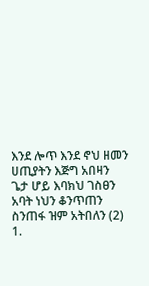እንደ ሎጥ እንደ ኖህ ዘመን
ሀጢያትን እጅግ አበዛን
ጌታ ሆይ እባክህ ገስፀን
አባት ነህን ቆንጥጠን
ስንጠፋ ዝም አትበለን (2)
1.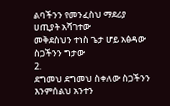ልባችንን የመንፈስህ ማደሪያ
ሀጢያት አሻገተው
መቅደስህን ተነስ ጌታ ሆይ አፅዳው
ስጋችንን ግታው
2.
ደግመህ ደግመህ ስቀለው ስጋችንን
እንምሰልህ አንተን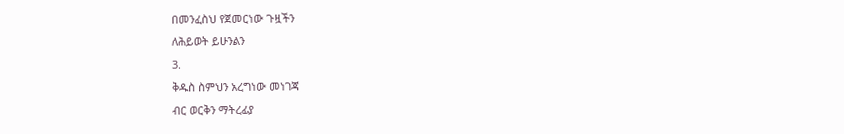በመንፈስህ የጀመርነው ጉዟችን
ለሕይወት ይሁንልን
3.
ቅዱስ ስምህን አረግነው መነገጃ
ብር ወርቅን ማትረፊያ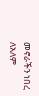መኖራችን ነበረ ለአለም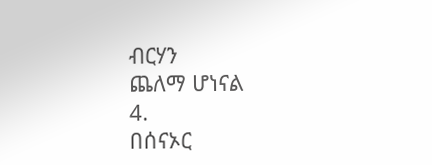ብርሃን
ጨለማ ሆነናል
4.
በሰናኦር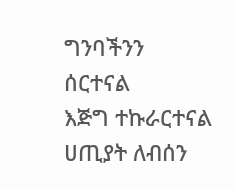ግንባችንን ሰርተናል
እጅግ ተኩራርተናል
ሀጢያት ለብሰን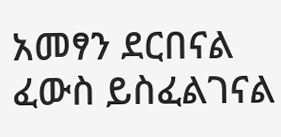አመፃን ደርበናል
ፈውስ ይስፈልገናል